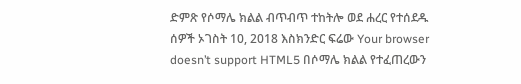ድምጽ የሶማሌ ክልል ብጥብጥ ተከትሎ ወደ ሐረር የተሰደዱ ሰዎች ኦገስት 10, 2018 እስክንድር ፍሬው Your browser doesn’t support HTML5 በሶማሌ ክልል የተፈጠረውን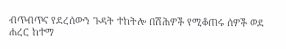ብጥብጥና የደረሰውን ጉዳት ተከትሎ በሽሕዎች የሚቆጠሩ ሰዎች ወደ ሐረር ከተማ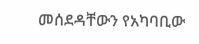መሰደዳቸውን የአካባቢው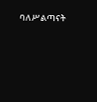ባለሥልጣናት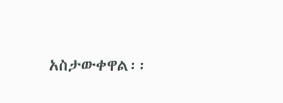አስታውቀዋል፡፡